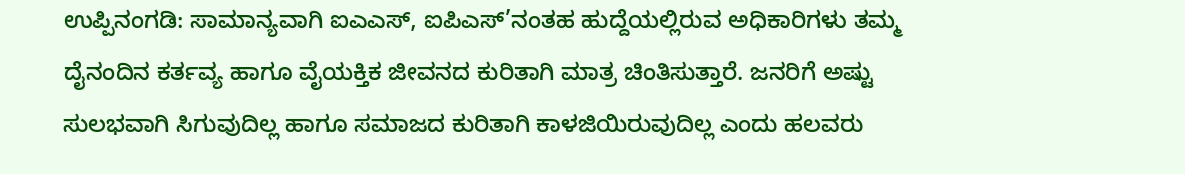ಉಪ್ಪಿನಂಗಡಿ: ಸಾಮಾನ್ಯವಾಗಿ ಐಎಎಸ್, ಐಪಿಎಸ್’ನಂತಹ ಹುದ್ದೆಯಲ್ಲಿರುವ ಅಧಿಕಾರಿಗಳು ತಮ್ಮ ದೈನಂದಿನ ಕರ್ತವ್ಯ ಹಾಗೂ ವೈಯಕ್ತಿಕ ಜೀವನದ ಕುರಿತಾಗಿ ಮಾತ್ರ ಚಿಂತಿಸುತ್ತಾರೆ. ಜನರಿಗೆ ಅಷ್ಟು ಸುಲಭವಾಗಿ ಸಿಗುವುದಿಲ್ಲ ಹಾಗೂ ಸಮಾಜದ ಕುರಿತಾಗಿ ಕಾಳಜಿಯಿರುವುದಿಲ್ಲ ಎಂದು ಹಲವರು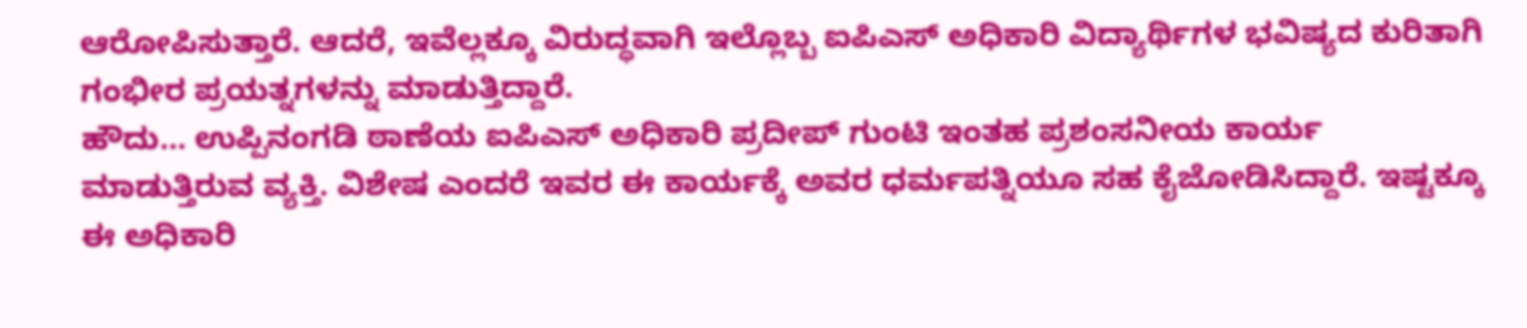ಆರೋಪಿಸುತ್ತಾರೆ. ಆದರೆ, ಇವೆಲ್ಲಕ್ಕೂ ವಿರುದ್ಧವಾಗಿ ಇಲ್ಲೊಬ್ಬ ಐಪಿಎಸ್ ಅಧಿಕಾರಿ ವಿದ್ಯಾರ್ಥಿಗಳ ಭವಿಷ್ಯದ ಕುರಿತಾಗಿ ಗಂಭೀರ ಪ್ರಯತ್ನಗಳನ್ನು ಮಾಡುತ್ತಿದ್ದಾರೆ.
ಹೌದು… ಉಪ್ಪಿನಂಗಡಿ ಠಾಣೆಯ ಐಪಿಎಸ್ ಅಧಿಕಾರಿ ಪ್ರದೀಪ್ ಗುಂಟಿ ಇಂತಹ ಪ್ರಶಂಸನೀಯ ಕಾರ್ಯ ಮಾಡುತ್ತಿರುವ ವ್ಯಕ್ತಿ. ವಿಶೇಷ ಎಂದರೆ ಇವರ ಈ ಕಾರ್ಯಕ್ಕೆ ಅವರ ಧರ್ಮಪತ್ನಿಯೂ ಸಹ ಕೈಜೋಡಿಸಿದ್ದಾರೆ. ಇಷ್ಟಕ್ಕೂ ಈ ಅಧಿಕಾರಿ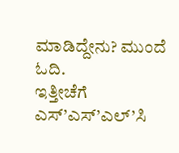ಮಾಡಿದ್ದೇನು? ಮುಂದೆ ಓದಿ.
ಇತ್ತೀಚೆಗೆ ಎಸ್’ಎಸ್’ಎಲ್’ಸಿ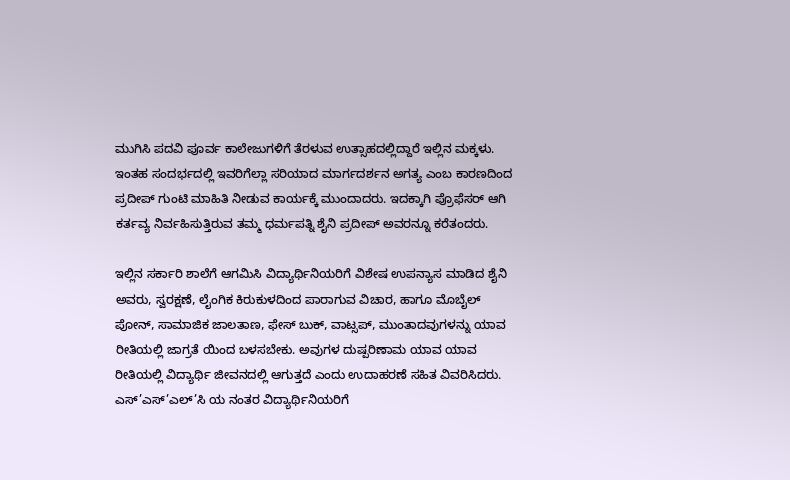ಮುಗಿಸಿ ಪದವಿ ಪೂರ್ವ ಕಾಲೇಜುಗಳಿಗೆ ತೆರಳುವ ಉತ್ಸಾಹದಲ್ಲಿದ್ದಾರೆ ಇಲ್ಲಿನ ಮಕ್ಕಳು. ಇಂತಹ ಸಂದರ್ಭದಲ್ಲಿ ಇವರಿಗೆಲ್ಲಾ ಸರಿಯಾದ ಮಾರ್ಗದರ್ಶನ ಅಗತ್ಯ ಎಂಬ ಕಾರಣದಿಂದ ಪ್ರದೀಪ್ ಗುಂಟಿ ಮಾಹಿತಿ ನೀಡುವ ಕಾರ್ಯಕ್ಕೆ ಮುಂದಾದರು. ಇದಕ್ಕಾಗಿ ಪ್ರೊಫೆಸರ್ ಆಗಿ ಕರ್ತವ್ಯ ನಿರ್ವಹಿಸುತ್ತಿರುವ ತಮ್ಮ ಧರ್ಮಪತ್ನಿ ಶೈನಿ ಪ್ರದೀಪ್ ಅವರನ್ನೂ ಕರೆತಂದರು.

ಇಲ್ಲಿನ ಸರ್ಕಾರಿ ಶಾಲೆಗೆ ಆಗಮಿಸಿ ವಿದ್ಯಾರ್ಥಿನಿಯರಿಗೆ ವಿಶೇಷ ಉಪನ್ಯಾಸ ಮಾಡಿದ ಶೈನಿ ಅವರು, ಸ್ವರಕ್ಷಣೆ, ಲೈಂಗಿಕ ಕಿರುಕುಳದಿಂದ ಪಾರಾಗುವ ವಿಚಾರ, ಹಾಗೂ ಮೊಬೈಲ್ ಪೋನ್, ಸಾಮಾಜಿಕ ಜಾಲತಾಣ, ಫೇಸ್ ಬುಕ್, ವಾಟ್ಸಪ್, ಮುಂತಾದವುಗಳನ್ನು ಯಾವ ರೀತಿಯಲ್ಲಿ ಜಾಗ್ರತೆ ಯಿಂದ ಬಳಸಬೇಕು. ಅವುಗಳ ದುಷ್ಪರಿಣಾಮ ಯಾವ ಯಾವ ರೀತಿಯಲ್ಲಿ ವಿದ್ಯಾರ್ಥಿ ಜೀವನದಲ್ಲಿ ಆಗುತ್ತದೆ ಎಂದು ಉದಾಹರಣೆ ಸಹಿತ ವಿವರಿಸಿದರು.
ಎಸ್’ಎಸ್’ಎಲ್’ಸಿ ಯ ನಂತರ ವಿದ್ಯಾರ್ಥಿನಿಯರಿಗೆ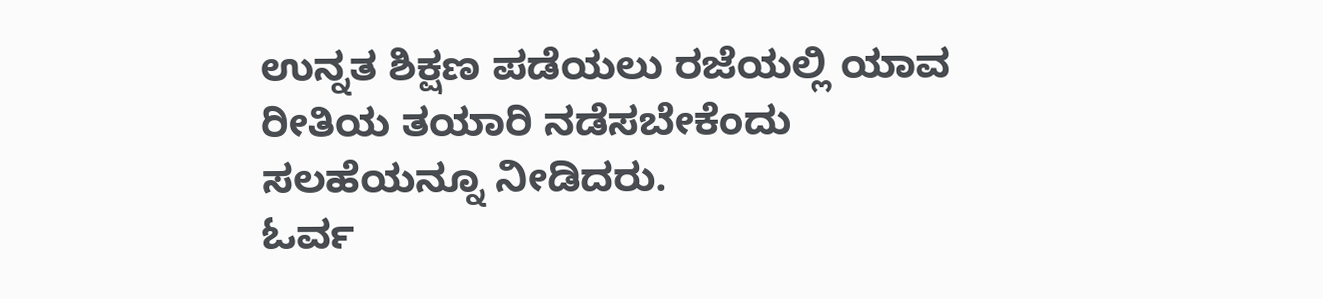ಉನ್ನತ ಶಿಕ್ಷಣ ಪಡೆಯಲು ರಜೆಯಲ್ಲಿ ಯಾವ ರೀತಿಯ ತಯಾರಿ ನಡೆಸಬೇಕೆಂದು ಸಲಹೆಯನ್ನೂ ನೀಡಿದರು.
ಓರ್ವ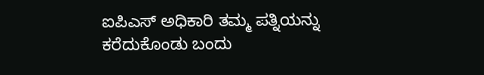ಐಪಿಎಸ್ ಅಧಿಕಾರಿ ತಮ್ಮ ಪತ್ನಿಯನ್ನು ಕರೆದುಕೊಂಡು ಬಂದು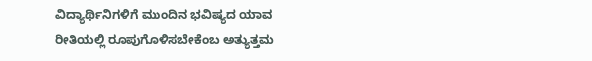ವಿದ್ಯಾರ್ಥಿನಿಗಳಿಗೆ ಮುಂದಿನ ಭವಿಷ್ಯದ ಯಾವ ರೀತಿಯಲ್ಲಿ ರೂಪುಗೊಳಿಸಬೇಕೆಂಬ ಅತ್ಯುತ್ತಮ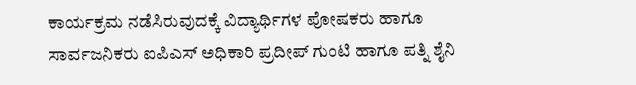ಕಾರ್ಯಕ್ರಮ ನಡೆಸಿರುವುದಕ್ಕೆ ವಿದ್ಯಾರ್ಥಿಗಳ ಪೋಷಕರು ಹಾಗೂ ಸಾರ್ವಜನಿಕರು ಐಪಿಎಸ್ ಅಧಿಕಾರಿ ಪ್ರದೀಪ್ ಗುಂಟಿ ಹಾಗೂ ಪತ್ನಿ ಶೈನಿ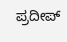ಪ್ರದೀಪ್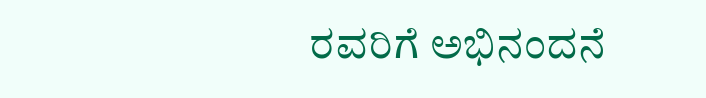ರವರಿಗೆ ಅಭಿನಂದನೆ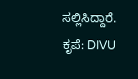ಸಲ್ಲಿಸಿದ್ದಾರೆ.
ಕೃಪೆ: DIVU